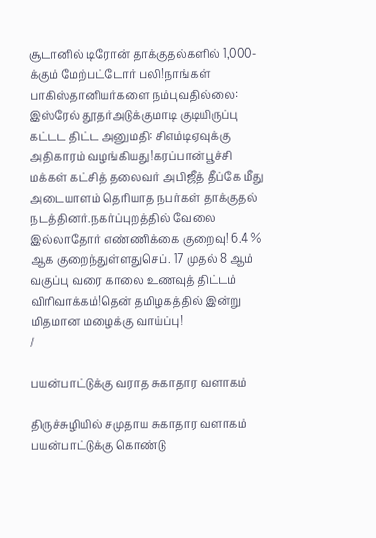சூடானில் டிரோன் தாக்குதல்களில் 1,000-க்கும் மேற்பட்டோர் பலி!நாங்கள் பாகிஸ்தானியர்களை நம்புவதில்லை: இஸ்ரேல் தூதர்அடுக்குமாடி குடியிருப்பு கட்டட திட்ட அனுமதி: சிஎம்டிஏவுக்கு அதிகாரம் வழங்கியது!கரப்பான்பூச்சி மக்கள் கட்சித் தலைவர் அபிஜீத் தீப்கே மீது அடையாளம் தெரியாத நபர்கள் தாக்குதல் நடத்தினர்.நகர்ப்புறத்தில் வேலை இல்லாதோர் எண்ணிக்கை குறைவு! 6.4 % ஆக குறைந்துள்ளதுசெப். 17 முதல் 8 ஆம் வகுப்பு வரை காலை உணவுத் திட்டம் விரிவாக்கம்!தென் தமிழகத்தில் இன்று மிதமான மழைக்கு வாய்ப்பு!
/

பயன்பாட்டுக்கு வராத சுகாதார வளாகம்

திருச்சுழியில் சமுதாய சுகாதார வளாகம் பயன்பாட்டுக்கு கொண்டு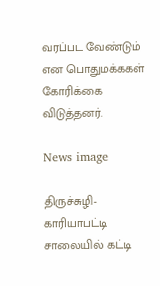வரப்பட வேண்டும் என பொதுமக்ககள் கோரிக்கை விடுத்தனர்.

News image

திருச்சுழி-காரியாபட்டி சாலையில் கட்டி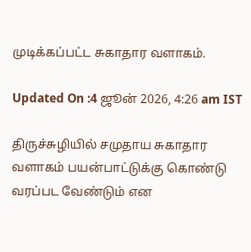முடிக்கப்பட்ட சுகாதார வளாகம்.

Updated On :4 ஜூன் 2026, 4:26 am IST

திருச்சுழியில் சமுதாய சுகாதார வளாகம் பயன்பாட்டுக்கு கொண்டு வரப்பட வேண்டும் என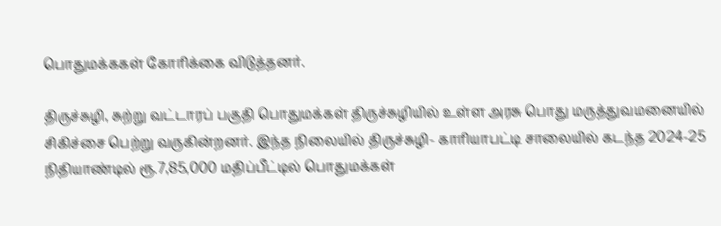பொதுமக்ககள் கோரிக்கை விடுத்தனர்.

திருச்சுழி, சுற்று வட்டாரப் பகுதி பொதுமக்கள் திருச்சுழியில் உள்ள அரசு பொது மருத்துவமனையில் சிகிச்சை பெற்று வருகின்றனர். இந்த நிலையில் திருச்சுழி- காரியாபட்டி சாலையில் கடந்த 2024-25 நிதியாண்டில் ரூ.7,85,000 மதிப்பீட்டில் பொதுமக்கள்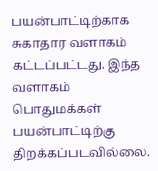பயன்பாட்டிற்காக சுகாதார வளாகம் கட்டப்பட்டது. இந்த வளாகம் பொதுமக்கள் பயன்பாட்டிற்கு திறக்கப்படவில்லை.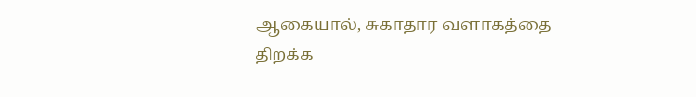ஆகையால், சுகாதார வளாகத்தை திறக்க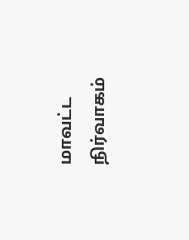மாவட்ட நிர்வாகம்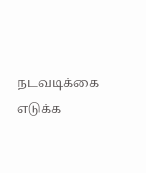நடவடிக்கை எடுக்க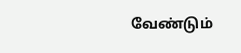வேண்டும்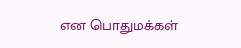என பொதுமக்கள்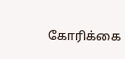கோரிக்கை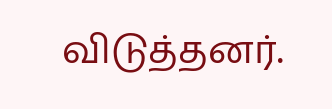விடுத்தனர்.